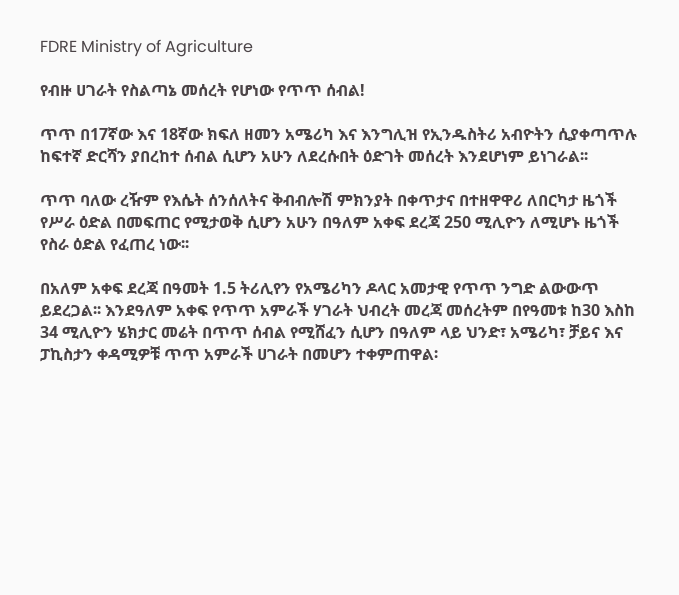FDRE Ministry of Agriculture

የብዙ ሀገራት የስልጣኔ መሰረት የሆነው የጥጥ ሰብል!

ጥጥ በ17ኛው እና 18ኛው ክፍለ ዘመን አሜሪካ እና እንግሊዝ የኢንዱስትሪ አብዮትን ሲያቀጣጥሉ ከፍተኛ ድርሻን ያበረከተ ሰብል ሲሆን አሁን ለደረሱበት ዕድገት መሰረት እንደሆነም ይነገራል፡፡

ጥጥ ባለው ረዥም የእሴት ሰንሰለትና ቅብብሎሽ ምክንያት በቀጥታና በተዘዋዋሪ ለበርካታ ዜጎች የሥራ ዕድል በመፍጠር የሚታወቅ ሲሆን አሁን በዓለም አቀፍ ደረጃ 250 ሚሊዮን ለሚሆኑ ዜጎች የስራ ዕድል የፈጠረ ነው፡፡

በአለም አቀፍ ደረጃ በዓመት 1.5 ትሪሊየን የአሜሪካን ዶላር አመታዊ የጥጥ ንግድ ልውውጥ ይደረጋል፡፡ እንደዓለም አቀፍ የጥጥ አምራች ሃገራት ህብረት መረጃ መሰረትም በየዓመቱ ከ30 እስከ 34 ሚሊዮን ሄክታር መሬት በጥጥ ሰብል የሚሸፈን ሲሆን በዓለም ላይ ህንድ፣ አሜሪካ፣ ቻይና እና ፓኪስታን ቀዳሚዎቹ ጥጥ አምራች ሀገራት በመሆን ተቀምጠዋል፡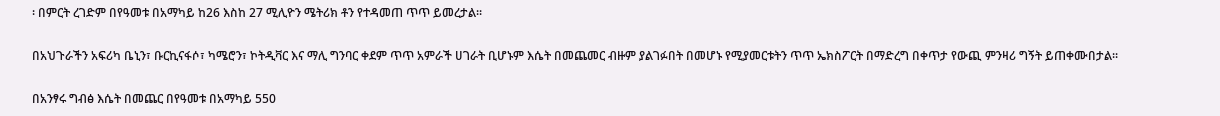፡ በምርት ረገድም በየዓመቱ በአማካይ ከ26 እስከ 27 ሚሊዮን ሜትሪክ ቶን የተዳመጠ ጥጥ ይመረታል፡፡

በአህጉራችን አፍሪካ ቤኒን፣ ቡርኪናፋሶ፣ ካሜሮን፣ ኮትዲቫር እና ማሊ ግንባር ቀደም ጥጥ አምራች ሀገራት ቢሆኑም እሴት በመጨመር ብዙም ያልገፉበት በመሆኑ የሚያመርቱትን ጥጥ ኤክስፖርት በማድረግ በቀጥታ የውጪ ምንዛሪ ግኝት ይጠቀሙበታል፡፡

በአንፃሩ ግብፅ እሴት በመጨር በየዓመቱ በአማካይ 550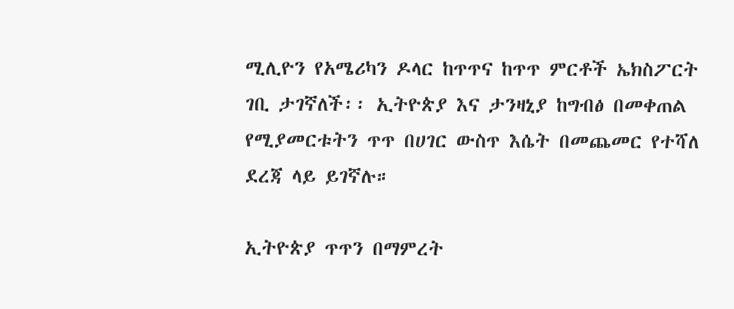ሚሊዮን የአሜሪካን ዶላር ከጥጥና ከጥጥ ምርቶች ኤክስፖርት ገቢ ታገኛለች፡፡ ኢትዮጵያ እና ታንዛኒያ ከግብፅ በመቀጠል የሚያመርቱትን ጥጥ በሀገር ውስጥ እሴት በመጨመር የተሻለ ደረጃ ላይ ይገኛሉ።

ኢትዮጵያ ጥጥን በማምረት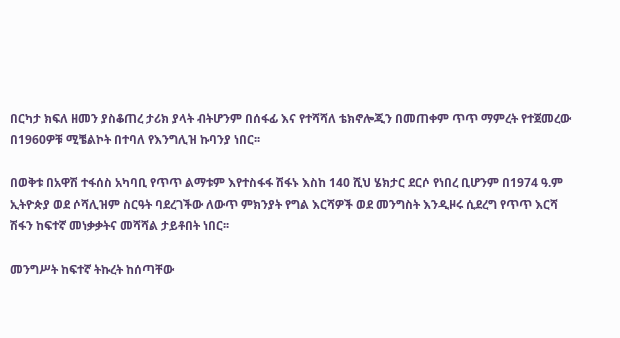በርካታ ክፍለ ዘመን ያስቆጠረ ታሪክ ያላት ብትሆንም በሰፋፊ እና የተሻሻለ ቴክኖሎጂን በመጠቀም ጥጥ ማምረት የተጀመረው በ1960ዎቹ ሚቼልኮት በተባለ የእንግሊዝ ኩባንያ ነበር፡፡

በወቅቱ በአዋሽ ተፋሰስ አካባቢ የጥጥ ልማቱም እየተስፋፋ ሽፋኑ እስከ 140 ሺህ ሄክታር ደርሶ የነበረ ቢሆንም በ1974 ዓ.ም ኢትዮጵያ ወደ ሶሻሊዝም ስርዓት ባደረገችው ለውጥ ምክንያት የግል እርሻዎች ወደ መንግስት እንዲዞሩ ሲደረግ የጥጥ እርሻ ሽፋን ከፍተኛ መነቃቃትና መሻሻል ታይቶበት ነበር፡፡

መንግሥት ከፍተኛ ትኩረት ከሰጣቸው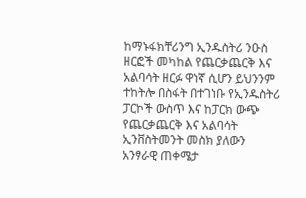ከማኑፋክቸሪንግ ኢንዱስትሪ ንዑስ ዘርፎች መካከል የጨርቃጨርቅ እና አልባሳት ዘርፉ ዋነኛ ሲሆን ይህንንም ተከትሎ በስፋት በተገነቡ የኢንዱስትሪ ፓርኮች ውስጥ እና ከፓርክ ውጭ የጨርቃጨርቅ እና አልባሳት ኢንቨስትመንት መስክ ያለውን አንፃራዊ ጠቀሜታ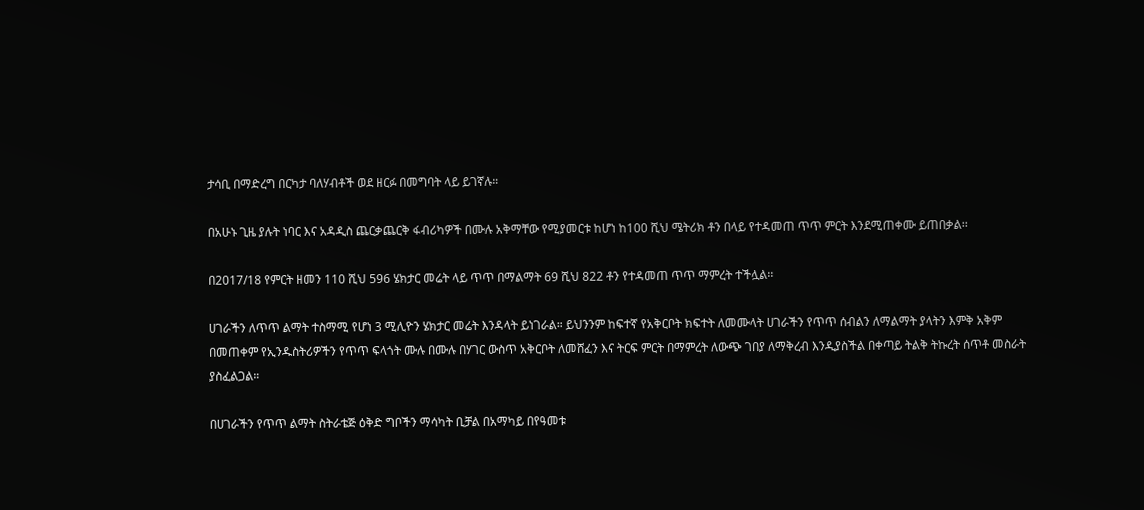ታሳቢ በማድረግ በርካታ ባለሃብቶች ወደ ዘርፉ በመግባት ላይ ይገኛሉ።

በአሁኑ ጊዜ ያሉት ነባር እና አዳዲስ ጨርቃጨርቅ ፋብሪካዎች በሙሉ አቅማቸው የሚያመርቱ ከሆነ ከ100 ሺህ ሜትሪክ ቶን በላይ የተዳመጠ ጥጥ ምርት እንደሚጠቀሙ ይጠበቃል፡፡

በ2017/18 የምርት ዘመን 110 ሺህ 596 ሄክታር መሬት ላይ ጥጥ በማልማት 69 ሺህ 822 ቶን የተዳመጠ ጥጥ ማምረት ተችሏል፡፡

ሀገራችን ለጥጥ ልማት ተስማሚ የሆነ 3 ሚሊዮን ሄክታር መሬት እንዳላት ይነገራል። ይህንንም ከፍተኛ የአቅርቦት ክፍተት ለመሙላት ሀገራችን የጥጥ ሰብልን ለማልማት ያላትን እምቅ አቅም በመጠቀም የኢንዱስትሪዎችን የጥጥ ፍላጎት ሙሉ በሙሉ በሃገር ውስጥ አቅርቦት ለመሸፈን እና ትርፍ ምርት በማምረት ለውጭ ገበያ ለማቅረብ እንዲያስችል በቀጣይ ትልቅ ትኩረት ሰጥቶ መስራት ያስፈልጋል።

በሀገራችን የጥጥ ልማት ስትራቴጅ ዕቅድ ግቦችን ማሳካት ቢቻል በአማካይ በየዓመቱ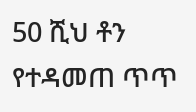50 ሺህ ቶን የተዳመጠ ጥጥ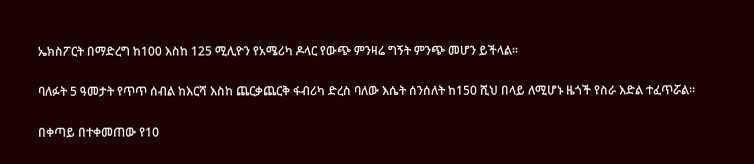ኤክስፖርት በማድረግ ከ100 እስከ 125 ሚሊዮን የአሜሪካ ዶላር የውጭ ምንዛሬ ግኝት ምንጭ መሆን ይችላል፡፡

ባለፉት 5 ዓመታት የጥጥ ሰብል ከእርሻ እስከ ጨርቃጨርቅ ፋብሪካ ድረስ ባለው እሴት ሰንሰለት ከ150 ሺህ በላይ ለሚሆኑ ዜጎች የስራ እድል ተፈጥሯል፡፡

በቀጣይ በተቀመጠው የ10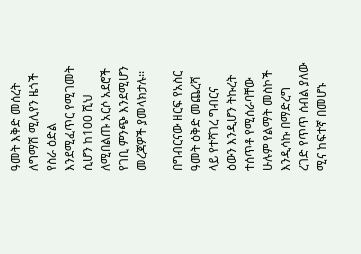ዓመት እቅድ መሰረት ለግማሽ ሚሊየን ዜጎች የስራ ዕድል እንደሚፈጥር የሚገመት ሲሆን ከ100 ሺህ ለሚበልጡ አርሶ አደሮች የገቢ ምንጭ እንደሚሆን መረጃዎች ያመላክታሉ፡፡

በግብርናው ዘርፍ የአስር ዓመት ዕቅድ መጨረሻ ላይ የተሻገረ ግብርና ዕውን እንዲሆን ትኩረት ተሰጥቶ የሚሰራባቸው ሁሉም የልማት መስኮች እንዲሳኩ በማድረግ ረገድ የጥጥ ሰብል ያለው ሚና ከፍተኛ በመሆኑ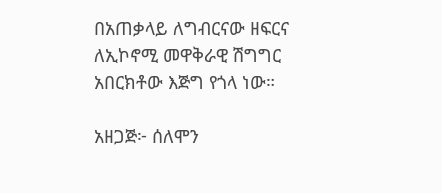በአጠቃላይ ለግብርናው ዘፍርና ለኢኮኖሚ መዋቅራዊ ሽግግር አበርክቶው እጅግ የጎላ ነው።

አዘጋጅ፦ ሰለሞን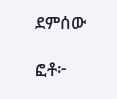ደምሰው

ፎቶ፦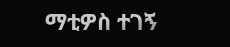ማቲዎስ ተገኝ